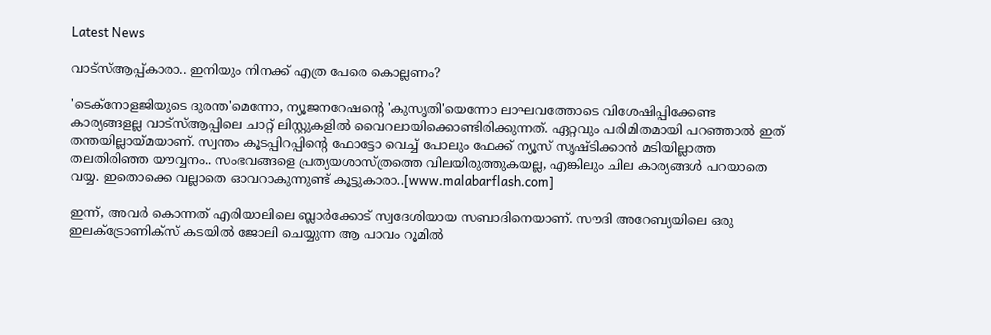Latest News

വാട്‌സ്‌ആപ്പ്‌കാരാ.. ഇനിയും നിനക്ക്‌ എത്ര പേരെ കൊല്ലണം?

'ടെക്‌നോളജിയുടെ ദുരന്ത'മെന്നോ, ന്യൂജനറേഷന്റെ 'കുസൃതി'യെന്നോ ലാഘവത്തോടെ വിശേഷിപ്പിക്കേണ്ട കാര്യങ്ങളല്ല വാട്‌സ്ആപ്പിലെ ചാറ്റ് ലിസ്റ്റുകളില്‍ വൈറലായിക്കൊണ്ടിരിക്കുന്നത്. ഏറ്റവും പരിമിതമായി പറഞ്ഞാല്‍ ഇത് തന്തയില്ലായ്മയാണ്. സ്വന്തം കൂടപ്പിറപ്പിന്റെ ഫോട്ടോ വെച്ച് പോലും ഫേക്ക് ന്യൂസ് സൃഷ്ടിക്കാന്‍ മടിയില്ലാത്ത തലതിരിഞ്ഞ യൗവ്വനം.. സംഭവങ്ങളെ പ്രത്യയശാസ്ത്രത്തെ വിലയിരുത്തുകയല്ല, എങ്കിലും ചില കാര്യങ്ങള്‍ പറയാതെ വയ്യ. ഇതൊക്കെ വല്ലാതെ ഓവറാകുന്നുണ്ട് കൂട്ടുകാരാ..[www.malabarflash.com]

ഇന്ന്, അവര്‍ കൊന്നത് എരിയാലിലെ ബ്ലാര്‍ക്കോട് സ്വദേശിയായ സബാദിനെയാണ്. സൗദി അറേബ്യയിലെ ഒരു ഇലക്‌ട്രോണിക്‌സ് കടയില്‍ ജോലി ചെയ്യുന്ന ആ പാവം റൂമില്‍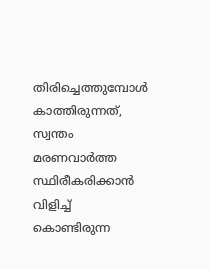തിരിച്ചെത്തുമ്പോള്‍ കാത്തിരുന്നത്, സ്വന്തം മരണവാര്‍ത്ത സ്ഥിരീകരിക്കാന്‍ വിളിച്ച് കൊണ്ടിരുന്ന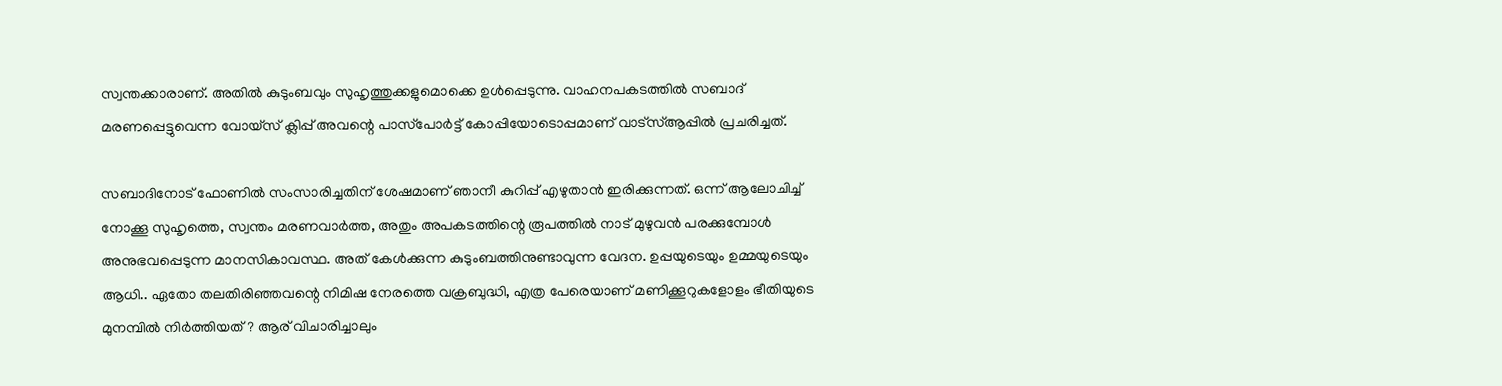സ്വന്തക്കാരാണ്. അതില്‍ കുടുംബവും സുഹൃത്തുക്കളുമൊക്കെ ഉള്‍പ്പെടുന്നു. വാഹനപകടത്തില്‍ സബാദ് മരണപ്പെട്ടുവെന്ന വോയ്‌സ് ക്ലിപ്പ് അവന്റെ പാസ്‌പോര്‍ട്ട് കോപ്പിയോടൊപ്പമാണ് വാട്‌സ്ആപ്പില്‍ പ്രചരിച്ചത്.

സബാദിനോട് ഫോണില്‍ സംസാരിച്ചതിന് ശേഷമാണ് ഞാനീ കുറിപ്പ് എഴുതാന്‍ ഇരിക്കുന്നത്. ഒന്ന് ആലോചിച്ച് നോക്കൂ സുഹൃത്തെ, സ്വന്തം മരണവാര്‍ത്ത, അതും അപകടത്തിന്റെ രൂപത്തില്‍ നാട് മുഴുവന്‍ പരക്കുമ്പോള്‍ അനുഭവപ്പെടുന്ന മാനസികാവസ്ഥ. അത് കേള്‍ക്കുന്ന കുടുംബത്തിനുണ്ടാവുന്ന വേദന. ഉപ്പയുടെയും ഉമ്മയുടെയും ആധി.. ഏതോ തലതിരിഞ്ഞവന്റെ നിമിഷ നേരത്തെ വക്രബുദ്ധി, എത്ര പേരെയാണ് മണിക്കൂറുകളോളം ഭീതിയുടെ മുനമ്പില്‍ നിര്‍ത്തിയത്? ആര് വിചാരിച്ചാലും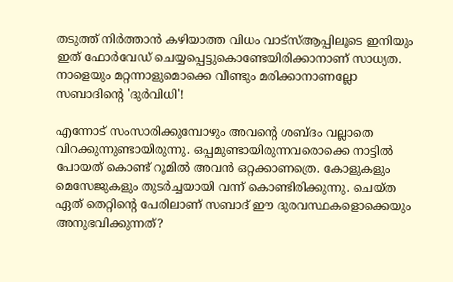തടുത്ത് നിര്‍ത്താന്‍ കഴിയാത്ത വിധം വാട്‌സ്ആപ്പിലൂടെ ഇനിയും ഇത് ഫോര്‍വേഡ് ചെയ്യപ്പെട്ടുകൊണ്ടേയിരിക്കാനാണ് സാധ്യത. നാളെയും മറ്റന്നാളുമൊക്കെ വീണ്ടും മരിക്കാനാണല്ലോ സബാദിന്റെ 'ദുര്‍വിധി'!

എന്നോട് സംസാരിക്കുമ്പോഴും അവന്റെ ശബ്ദം വല്ലാതെ വിറക്കുന്നുണ്ടായിരുന്നു. ഒപ്പമുണ്ടായിരുന്നവരൊക്കെ നാട്ടില്‍ പോയത് കൊണ്ട് റൂമില്‍ അവന്‍ ഒറ്റക്കാണത്രെ. കോളുകളും മെസേജുകളും തുടര്‍ച്ചയായി വന്ന് കൊണ്ടിരിക്കുന്നു. ചെയ്ത ഏത് തെറ്റിന്റെ പേരിലാണ് സബാദ് ഈ ദുരവസ്ഥകളൊക്കെയും അനുഭവിക്കുന്നത്?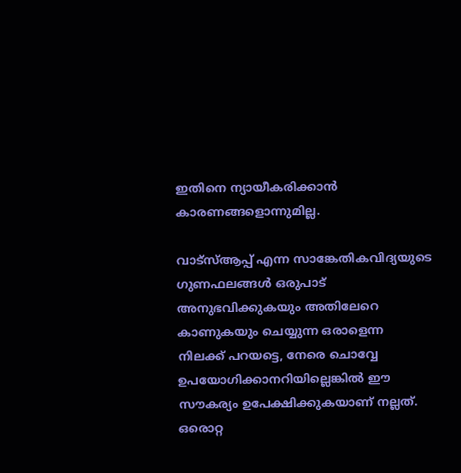ഇതിനെ ന്യായീകരിക്കാന്‍ കാരണങ്ങളൊന്നുമില്ല.

വാട്‌സ്ആപ്പ് എന്ന സാങ്കേതികവിദ്യയുടെ ഗുണഫലങ്ങള്‍ ഒരുപാട് അനുഭവിക്കുകയും അതിലേറെ കാണുകയും ചെയ്യുന്ന ഒരാളെന്ന നിലക്ക് പറയട്ടെ, നേരെ ചൊവ്വേ ഉപയോഗിക്കാനറിയില്ലെങ്കില്‍ ഈ സൗകര്യം ഉപേക്ഷിക്കുകയാണ് നല്ലത്. ഒരൊറ്റ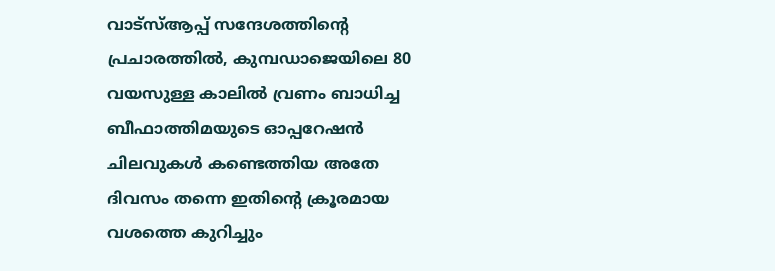വാട്‌സ്ആപ്പ് സന്ദേശത്തിന്റെ പ്രചാരത്തില്‍, കുമ്പഡാജെയിലെ 80 വയസുള്ള കാലില്‍ വ്രണം ബാധിച്ച ബീഫാത്തിമയുടെ ഓപ്പറേഷന്‍ ചിലവുകള്‍ കണ്ടെത്തിയ അതേ ദിവസം തന്നെ ഇതിന്റെ ക്രൂരമായ വശത്തെ കുറിച്ചും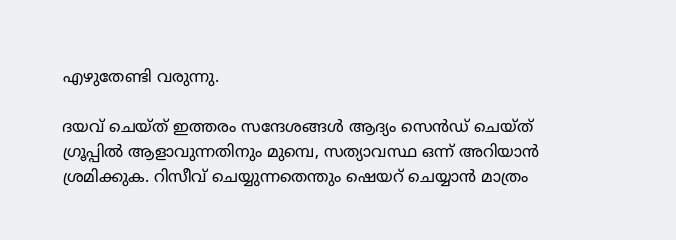എഴുതേണ്ടി വരുന്നു.

ദയവ് ചെയ്ത് ഇത്തരം സന്ദേശങ്ങള്‍ ആദ്യം സെന്‍ഡ് ചെയ്ത് ഗ്രൂപ്പില്‍ ആളാവുന്നതിനും മുമ്പെ, സത്യാവസ്ഥ ഒന്ന് അറിയാന്‍ ശ്രമിക്കുക. റിസീവ് ചെയ്യുന്നതെന്തും ഷെയറ് ചെയ്യാന്‍ മാത്രം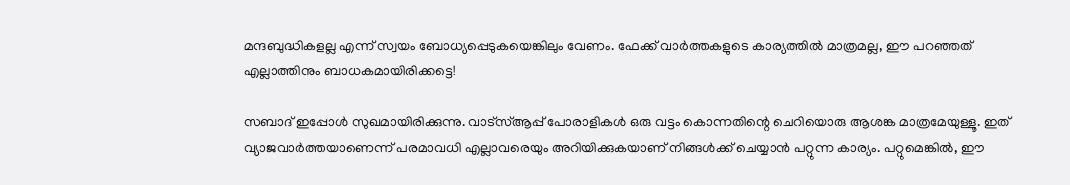മന്ദബുദ്ധികളല്ല എന്ന് സ്വയം ബോധ്യപ്പെടുകയെങ്കിലും വേണം. ഫേക്ക് വാര്‍ത്തകളുടെ കാര്യത്തില്‍ മാത്രമല്ല, ഈ പറഞ്ഞത് എല്ലാത്തിനും ബാധകമായിരിക്കട്ടെ!

സബാദ് ഇപ്പോള്‍ സുഖമായിരിക്കുന്നു. വാട്‌സ്ആപ്പ് പോരാളികള്‍ ഒരു വട്ടം കൊന്നതിന്റെ ചെറിയൊരു ആശങ്ക മാത്രമേയുള്ളൂ. ഇത് വ്യാജവാര്‍ത്തയാണെന്ന് പരമാവധി എല്ലാവരെയും അറിയിക്കുകയാണ് നിങ്ങള്‍ക്ക് ചെയ്യാന്‍ പറ്റുന്ന കാര്യം. പറ്റുമെങ്കില്‍, ഈ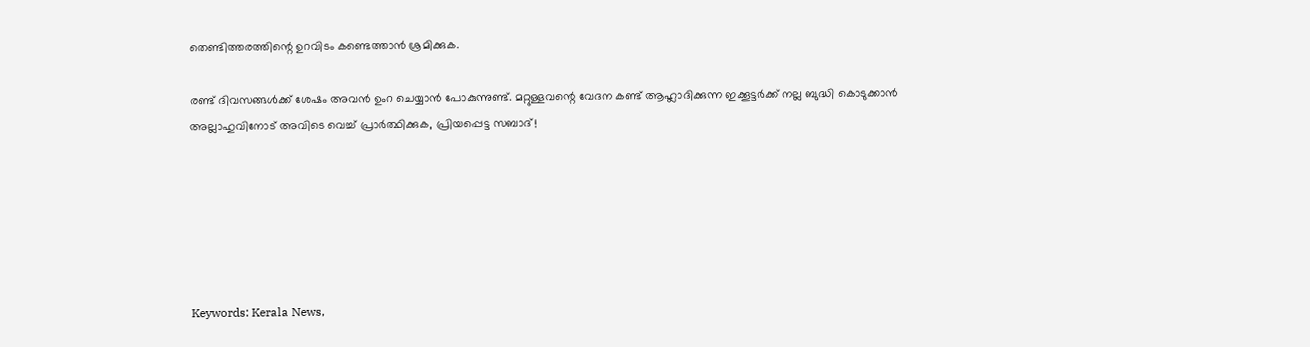തെണ്ടിത്തരത്തിന്റെ ഉറവിടം കണ്ടെത്താന്‍ ശ്രമിക്കുക.

രണ്ട് ദിവസങ്ങള്‍ക്ക് ശേഷം അവന്‍ ഉംറ ചെയ്യാന്‍ പോകുന്നുണ്ട്. മറ്റുള്ളവന്റെ വേദന കണ്ട് ആഹ്ലാദിക്കുന്ന ഇക്കൂട്ടര്‍ക്ക് നല്ല ബുദ്ധി കൊടുക്കാന്‍ അല്ലാഹുവിനോട് അവിടെ വെച്ച് പ്രാര്‍ത്ഥിക്കുക, പ്രിയപ്പെട്ട സബാദ്!






Keywords: Kerala News,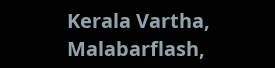Kerala Vartha, Malabarflash,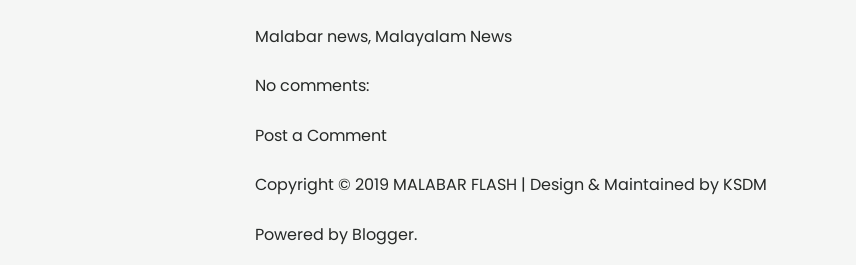Malabar news, Malayalam News

No comments:

Post a Comment

Copyright © 2019 MALABAR FLASH | Design & Maintained by KSDM

Powered by Blogger.